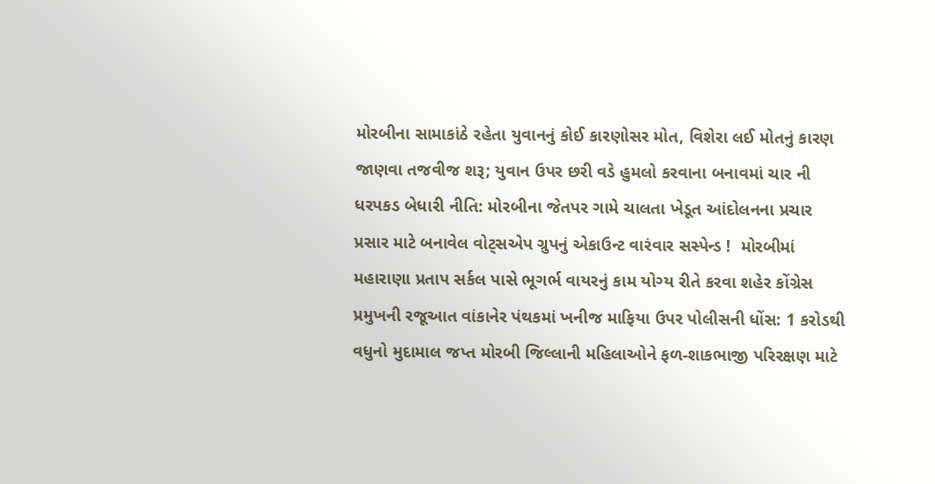મોરબીના સામાકાંઠે રહેતા યુવાનનું કોઈ કારણોસર મોત, વિશેરા લઈ મોતનું કારણ જાણવા તજવીજ શરૂ; યુવાન ઉપર છરી વડે હુમલો કરવાના બનાવમાં ચાર ની ધરપકડ બેધારી નીતિ: મોરબીના જેતપર ગામે ચાલતા ખેડૂત આંદોલનના પ્રચાર પ્રસાર માટે બનાવેલ વોટ્સએપ ગ્રુપનું એકાઉન્ટ વારંવાર સસ્પેન્ડ !  મોરબીમાં મહારાણા પ્રતાપ સર્કલ પાસે ભૂગર્ભ વાયરનું કામ યોગ્ય રીતે કરવા શહેર કોંગ્રેસ પ્રમુખની રજૂઆત વાંકાનેર પંથકમાં ખનીજ માફિયા ઉપર પોલીસની ધોંસ: 1 કરોડથી વધુનો મુદામાલ જપ્ત મોરબી જિલ્લાની મહિલાઓને ફળ-શાકભાજી પરિરક્ષણ માટે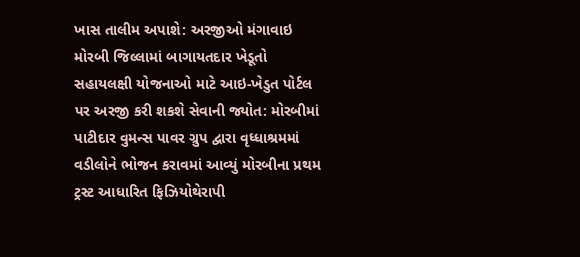ખાસ તાલીમ અપાશે: અરજીઓ મંગાવાઇ મોરબી જિલ્લામાં બાગાયતદાર ખેડૂતો સહાયલક્ષી યોજનાઓ માટે આઇ-ખેડુત પોર્ટલ પર અરજી કરી શકશે સેવાની જ્યોત: મોરબીમાં પાટીદાર વુમન્સ પાવર ગ્રુપ દ્વારા વૃધ્ધાશ્રમમાં વડીલોને ભોજન કરાવમાં આવ્યું મોરબીના પ્રથમ ટ્રસ્ટ આધારિત ફિઝિયોથેરાપી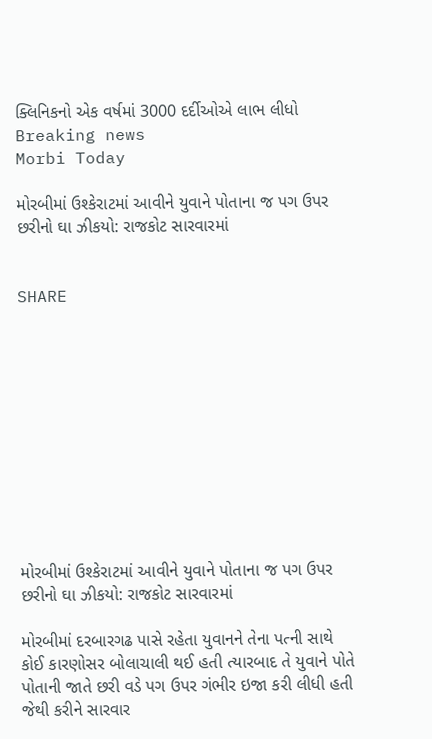ક્લિનિકનો એક વર્ષમાં 3000 દર્દીઓએ લાભ લીધો
Breaking news
Morbi Today

મોરબીમાં ઉશ્કેરાટમાં આવીને યુવાને પોતાના જ પગ ઉપર છરીનો ઘા ઝીકયો: રાજકોટ સારવારમાં


SHARE











મોરબીમાં ઉશ્કેરાટમાં આવીને યુવાને પોતાના જ પગ ઉપર છરીનો ઘા ઝીકયો: રાજકોટ સારવારમાં

મોરબીમાં દરબારગઢ પાસે રહેતા યુવાનને તેના પત્ની સાથે કોઈ કારણોસર બોલાચાલી થઈ હતી ત્યારબાદ તે યુવાને પોતે પોતાની જાતે છરી વડે પગ ઉપર ગંભીર ઇજા કરી લીધી હતી જેથી કરીને સારવાર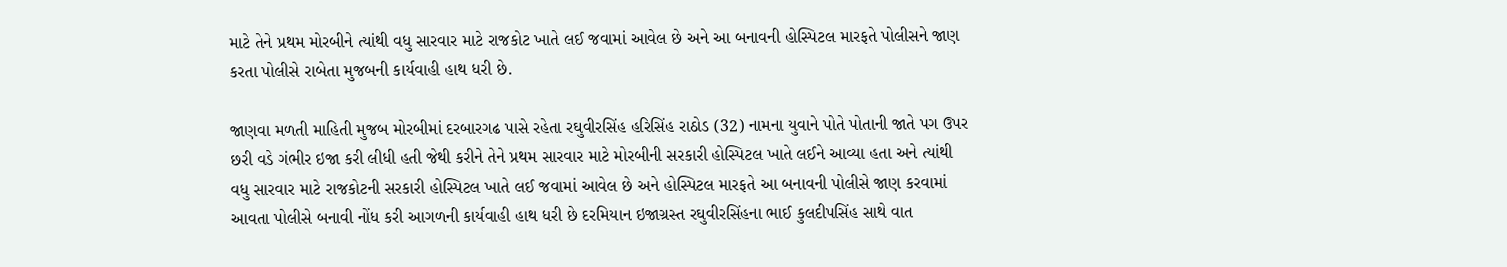માટે તેને પ્રથમ મોરબીને ત્યાંથી વધુ સારવાર માટે રાજકોટ ખાતે લઈ જવામાં આવેલ છે અને આ બનાવની હોસ્પિટલ મારફતે પોલીસને જાણ કરતા પોલીસે રાબેતા મુજબની કાર્યવાહી હાથ ધરી છે.

જાણવા મળતી માહિતી મુજબ મોરબીમાં દરબારગઢ પાસે રહેતા રઘુવીરસિંહ હરિસિંહ રાઠોડ (32) નામના યુવાને પોતે પોતાની જાતે પગ ઉપર છરી વડે ગંભીર ઇજા કરી લીધી હતી જેથી કરીને તેને પ્રથમ સારવાર માટે મોરબીની સરકારી હોસ્પિટલ ખાતે લઈને આવ્યા હતા અને ત્યાંથી વધુ સારવાર માટે રાજકોટની સરકારી હોસ્પિટલ ખાતે લઈ જવામાં આવેલ છે અને હોસ્પિટલ મારફતે આ બનાવની પોલીસે જાણ કરવામાં આવતા પોલીસે બનાવી નોંધ કરી આગળની કાર્યવાહી હાથ ધરી છે દરમિયાન ઇજાગ્રસ્ત રઘુવીરસિંહના ભાઈ કુલદીપસિંહ સાથે વાત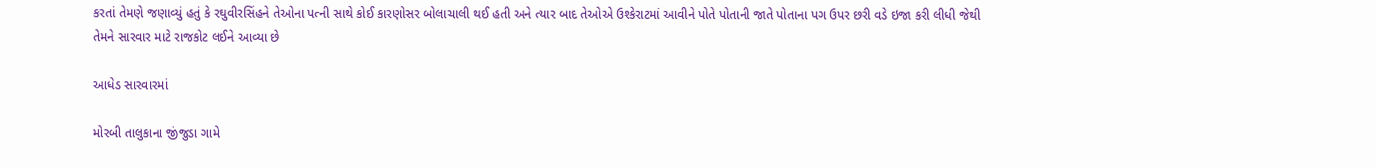કરતાં તેમણે જણાવ્યું હતું કે રઘુવીરસિંહને તેઓના પત્ની સાથે કોઈ કારણોસર બોલાચાલી થઈ હતી અને ત્યાર બાદ તેઓએ ઉશ્કેરાટમાં આવીને પોતે પોતાની જાતે પોતાના પગ ઉપર છરી વડે ઇજા કરી લીધી જેથી તેમને સારવાર માટે રાજકોટ લઈને આવ્યા છે

આધેડ સારવારમાં

મોરબી તાલુકાના જીંજુડા ગામે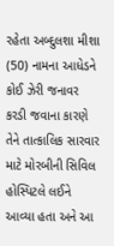રહેતા અબ્દુલશા મીશા (50) નામના આધેડને કોઈ ઝેરી જનાવર કરડી જવાના કારણે તેને તાત્કાલિક સારવાર માટે મોરબીની સિવિલ હોસ્પિટલે લઈને આવ્યા હતા અને આ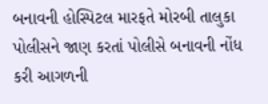બનાવની હોસ્પિટલ મારફતે મોરબી તાલુકા પોલીસને જાણ કરતાં પોલીસે બનાવની નોંધ કરી આગળની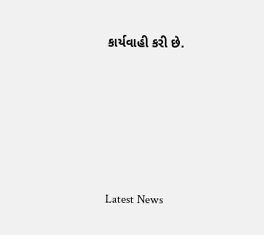કાર્યવાહી કરી છે.






Latest News